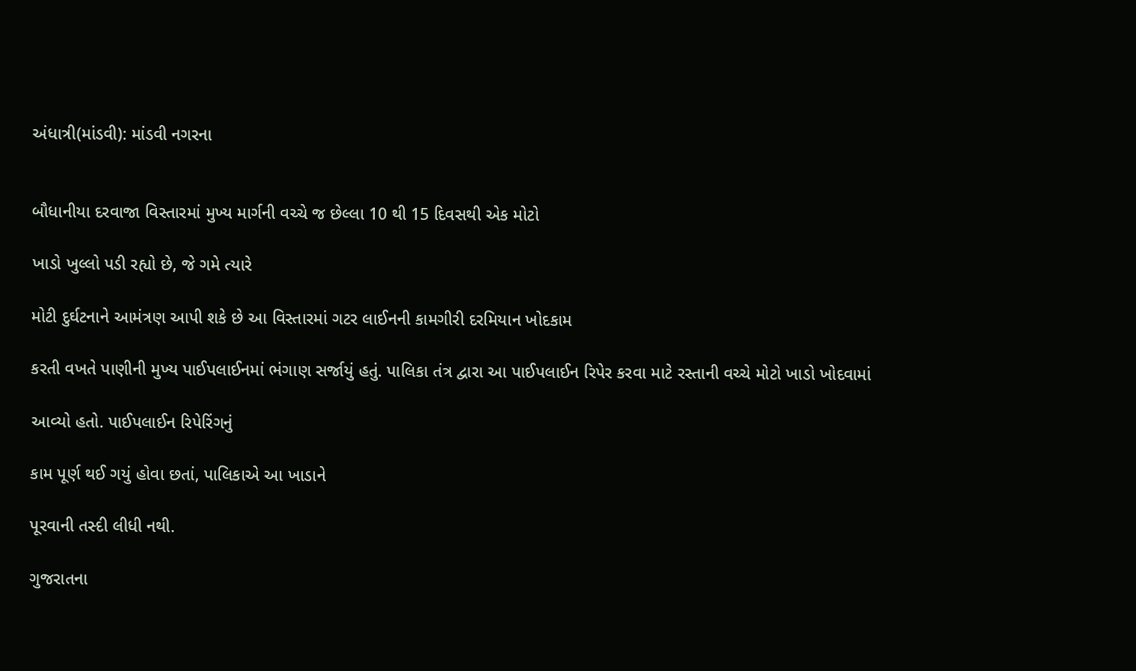અંધાત્રી(માંડવી): માંડવી નગરના


બૌધાનીયા દરવાજા વિસ્તારમાં મુખ્ય માર્ગની વચ્ચે જ છેલ્લા 10 થી 15 દિવસથી એક મોટો

ખાડો ખુલ્લો પડી રહ્યો છે, જે ગમે ત્યારે

મોટી દુર્ઘટનાને આમંત્રણ આપી શકે છે આ વિસ્તારમાં ગટર લાઈનની કામગીરી દરમિયાન ખોદકામ

કરતી વખતે પાણીની મુખ્ય પાઈપલાઈનમાં ભંગાણ સર્જાયું હતું. પાલિકા તંત્ર દ્વારા આ પાઈપલાઈન રિપેર કરવા માટે રસ્તાની વચ્ચે મોટો ખાડો ખોદવામાં

આવ્યો હતો. પાઈપલાઈન રિપેરિંગનું

કામ પૂર્ણ થઈ ગયું હોવા છતાં, પાલિકાએ આ ખાડાને

પૂરવાની તસ્દી લીધી નથી.

ગુજરાતના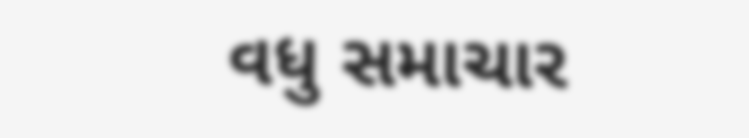વધુ સમાચાર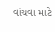વાંચવા માટે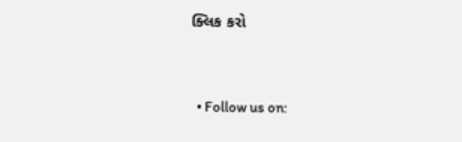ક્લિક કરો


  • Follow us on: